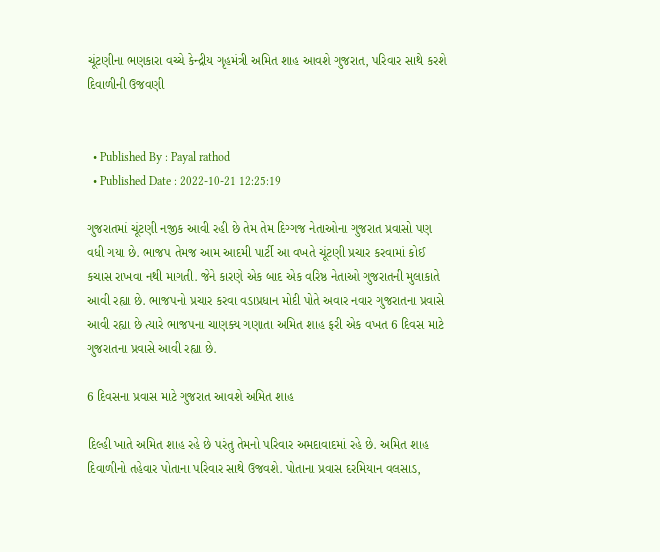ચૂંટણીના ભણકારા વચ્ચે કેન્દ્રીય ગૃહમંત્રી અમિત શાહ આવશે ગુજરાત, પરિવાર સાથે કરશે દિવાળીની ઉજવણી


  • Published By : Payal rathod
  • Published Date : 2022-10-21 12:25:19

ગુજરાતમાં ચૂંટણી નજીક આવી રહી છે તેમ તેમ દિગ્ગજ નેતાઓના ગુજરાત પ્રવાસો પણ વધી ગયા છે. ભાજપ તેમજ આમ આદમી પાર્ટી આ વખતે ચૂંટણી પ્રચાર કરવામાં કોઈ કચાસ રાખવા નથી માગતી. જેને કારણે એક બાદ એક વરિષ્ઠ નેતાઓ ગુજરાતની મુલાકાતે આવી રહ્યા છે. ભાજપનો પ્રચાર કરવા વડાપ્રધાન મોદી પોતે અવાર નવાર ગુજરાતના પ્રવાસે આવી રહ્યા છે ત્યારે ભાજપના ચાણક્ય ગણાતા અમિત શાહ ફરી એક વખત 6 દિવસ માટે ગુજરાતના પ્રવાસે આવી રહ્યા છે.

6 દિવસના પ્રવાસ માટે ગુજરાત આવશે અમિત શાહ

દિલ્હી ખાતે અમિત શાહ રહે છે પરંતુ તેમનો પરિવાર અમદાવાદમાં રહે છે. અમિત શાહ દિવાળીનો તહેવાર પોતાના પરિવાર સાથે ઉજવશે. પોતાના પ્રવાસ દરમિયાન વલસાડ,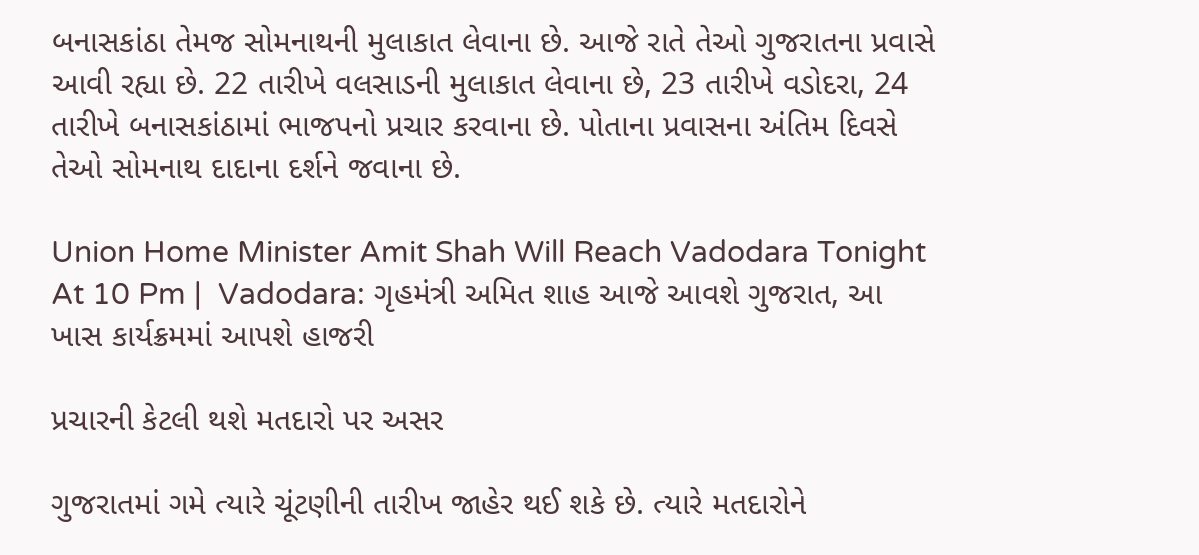બનાસકાંઠા તેમજ સોમનાથની મુલાકાત લેવાના છે. આજે રાતે તેઓ ગુજરાતના પ્રવાસે આવી રહ્યા છે. 22 તારીખે વલસાડની મુલાકાત લેવાના છે, 23 તારીખે વડોદરા, 24 તારીખે બનાસકાંઠામાં ભાજપનો પ્રચાર કરવાના છે. પોતાના પ્રવાસના અંતિમ દિવસે તેઓ સોમનાથ દાદાના દર્શને જવાના છે.

Union Home Minister Amit Shah Will Reach Vadodara Tonight At 10 Pm |  Vadodara: ગૃહમંત્રી અમિત શાહ આજે આવશે ગુજરાત, આ ખાસ કાર્યક્રમમાં આપશે હાજરી

પ્રચારની કેટલી થશે મતદારો પર અસર

ગુજરાતમાં ગમે ત્યારે ચૂંટણીની તારીખ જાહેર થઈ શકે છે. ત્યારે મતદારોને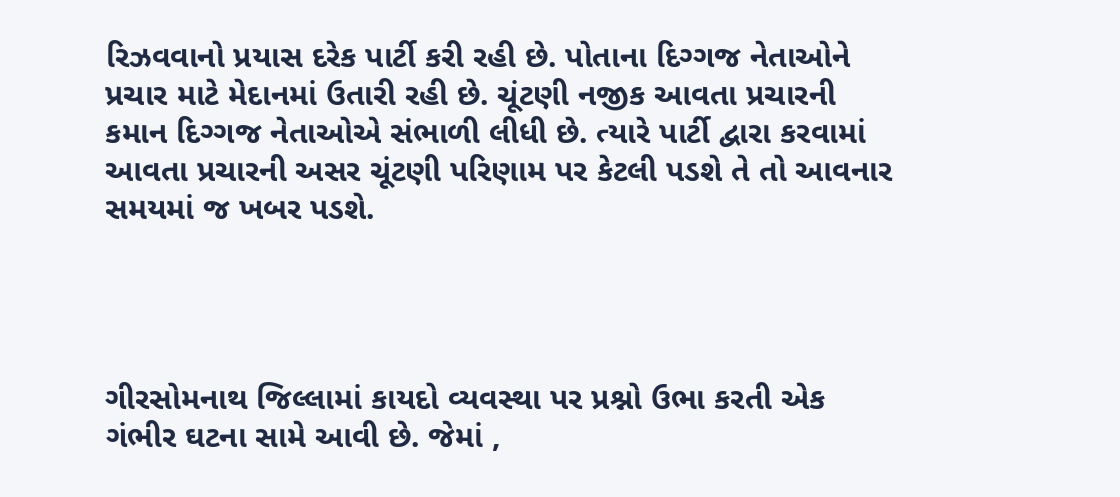રિઝવવાનો પ્રયાસ દરેક પાર્ટી કરી રહી છે. પોતાના દિગ્ગજ નેતાઓને પ્રચાર માટે મેદાનમાં ઉતારી રહી છે. ચૂંટણી નજીક આવતા પ્રચારની કમાન દિગ્ગજ નેતાઓએ સંભાળી લીધી છે. ત્યારે પાર્ટી દ્વારા કરવામાં આવતા પ્રચારની અસર ચૂંટણી પરિણામ પર કેટલી પડશે તે તો આવનાર સમયમાં જ ખબર પડશે.




ગીરસોમનાથ જિલ્લામાં કાયદો વ્યવસ્થા પર પ્રશ્નો ઉભા કરતી એક ગંભીર ઘટના સામે આવી છે. જેમાં ,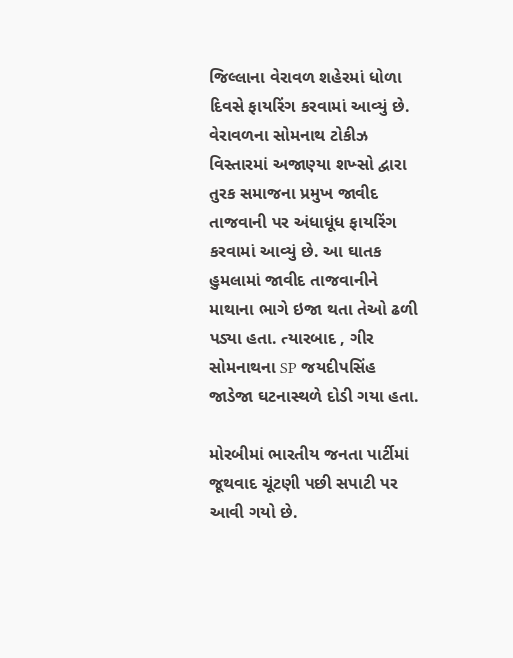જિલ્લાના વેરાવળ શહેરમાં ધોળા દિવસે ફાયરિંગ કરવામાં આવ્યું છે. વેરાવળના સોમનાથ ટોકીઝ વિસ્તારમાં અજાણ્યા શખ્સો દ્વારા તુરક સમાજના પ્રમુખ જાવીદ તાજવાની પર અંધાધૂંધ ફાયરિંગ કરવામાં આવ્યું છે. આ ઘાતક હુમલામાં જાવીદ તાજવાનીને માથાના ભાગે ઇજા થતા તેઓ ઢળી પડ્યા હતા. ત્યારબાદ , ગીર સોમનાથના SP જયદીપસિંહ જાડેજા ઘટનાસ્થળે દોડી ગયા હતા.

મોરબીમાં ભારતીય જનતા પાર્ટીમાં જૂથવાદ ચૂંટણી પછી સપાટી પર આવી ગયો છે.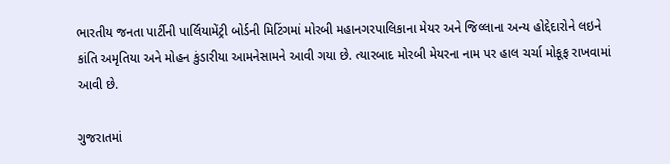ભારતીય જનતા પાર્ટીની પાર્લિયામેંટ્રી બોર્ડની મિટિંગમાં મોરબી મહાનગરપાલિકાના મેયર અને જિલ્લાના અન્ય હોદ્દેદારોને લઇને કાંતિ અમૃતિયા અને મોહન કુંડારીયા આમનેસામને આવી ગયા છે. ત્યારબાદ મોરબી મેયરના નામ પર હાલ ચર્ચા મોકૂફ રાખવામાં આવી છે.

ગુજરાતમાં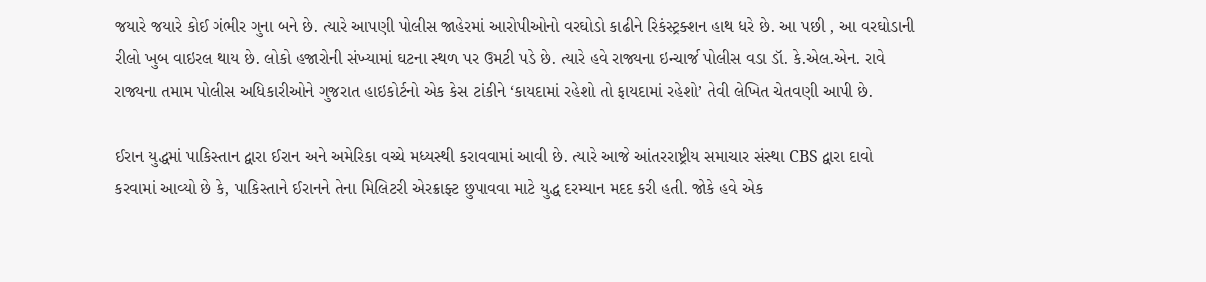જયારે જયારે કોઈ ગંભીર ગુના બને છે. ત્યારે આપણી પોલીસ જાહેરમાં આરોપીઓનો વરઘોડો કાઢીને રિકંસ્ટ્રક્શન હાથ ધરે છે. આ પછી , આ વરઘોડાની રીલો ખુબ વાઇરલ થાય છે. લોકો હજારોની સંખ્યામાં ઘટના સ્થળ પર ઉમટી પડે છે. ત્યારે હવે રાજ્યના ઇન્ચાર્જ પોલીસ વડા ડૉ. કે.એલ.એન. રાવે રાજ્યના તમામ પોલીસ અધિકારીઓને ગુજરાત હાઇકોર્ટનો એક કેસ ટાંકીને ‘કાયદામાં રહેશો તો ફાયદામાં રહેશો’ તેવી લેખિત ચેતવણી આપી છે.

ઈરાન યુદ્ધમાં પાકિસ્તાન દ્વારા ઈરાન અને અમેરિકા વચ્ચે મધ્યસ્થી કરાવવામાં આવી છે. ત્યારે આજે આંતરરાષ્ટ્રીય સમાચાર સંસ્થા CBS દ્વારા દાવો કરવામાં આવ્યો છે કે, પાકિસ્તાને ઈરાનને તેના મિલિટરી એરક્રાફ્ટ છુપાવવા માટે યુદ્ધ દરમ્યાન મદદ કરી હતી. જોકે હવે એક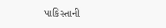પાકિસ્તાની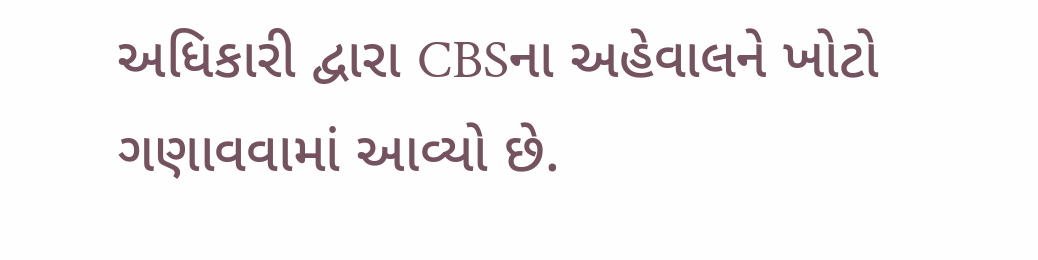અધિકારી દ્વારા CBSના અહેવાલને ખોટો ગણાવવામાં આવ્યો છે.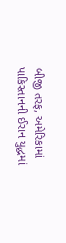બીજી તરફ, અમેરિકામાં પાકિસ્તાનની ઈરાન યુદ્ધમાં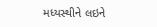મધ્યસ્થીને લઇને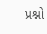પ્રશ્નો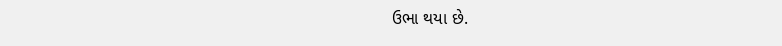ઉભા થયા છે.